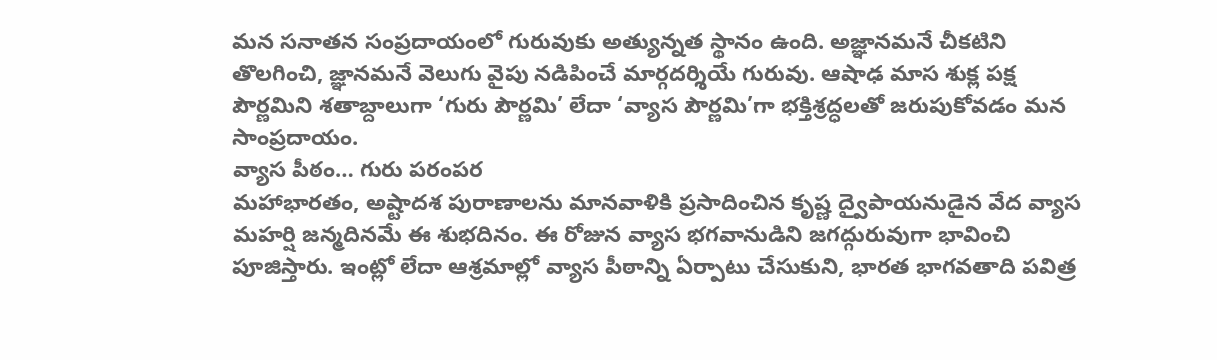మన సనాతన సంప్రదాయంలో గురువుకు అత్యున్నత స్థానం ఉంది. అజ్ఞానమనే చీకటిని తొలగించి, జ్ఞానమనే వెలుగు వైపు నడిపించే మార్గదర్శియే గురువు. ఆషాఢ మాస శుక్ల పక్ష పౌర్ణమిని శతాబ్దాలుగా ‘గురు పౌర్ణమి’ లేదా ‘వ్యాస పౌర్ణమి’గా భక్తిశ్రద్ధలతో జరుపుకోవడం మన సాంప్రదాయం.
వ్యాస పీఠం… గురు పరంపర
మహాభారతం, అష్టాదశ పురాణాలను మానవాళికి ప్రసాదించిన కృష్ణ ద్వైపాయనుడైన వేద వ్యాస మహర్షి జన్మదినమే ఈ శుభదినం. ఈ రోజున వ్యాస భగవానుడిని జగద్గురువుగా భావించి పూజిస్తారు. ఇంట్లో లేదా ఆశ్రమాల్లో వ్యాస పీఠాన్ని ఏర్పాటు చేసుకుని, భారత భాగవతాది పవిత్ర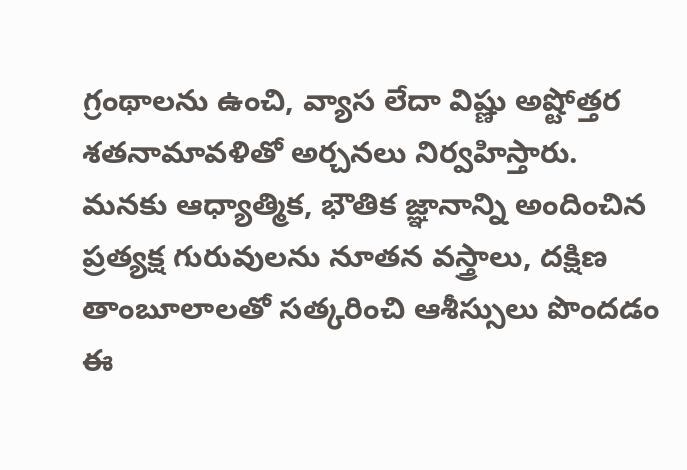గ్రంథాలను ఉంచి, వ్యాస లేదా విష్ణు అష్టోత్తర శతనామావళితో అర్చనలు నిర్వహిస్తారు. మనకు ఆధ్యాత్మిక, భౌతిక జ్ఞానాన్ని అందించిన ప్రత్యక్ష గురువులను నూతన వస్త్రాలు, దక్షిణ తాంబూలాలతో సత్కరించి ఆశీస్సులు పొందడం ఈ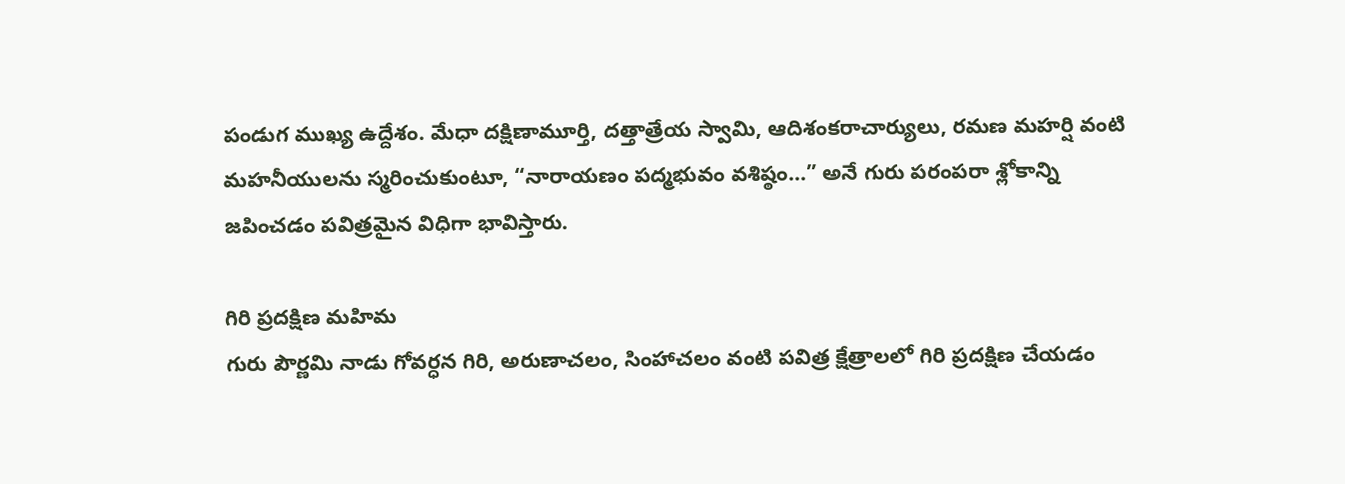పండుగ ముఖ్య ఉద్దేశం. మేధా దక్షిణామూర్తి, దత్తాత్రేయ స్వామి, ఆదిశంకరాచార్యులు, రమణ మహర్షి వంటి మహనీయులను స్మరించుకుంటూ, “నారాయణం పద్మభువం వశిష్ఠం…” అనే గురు పరంపరా శ్లోకాన్ని జపించడం పవిత్రమైన విధిగా భావిస్తారు.

గిరి ప్రదక్షిణ మహిమ
గురు పౌర్ణమి నాడు గోవర్ధన గిరి, అరుణాచలం, సింహాచలం వంటి పవిత్ర క్షేత్రాలలో గిరి ప్రదక్షిణ చేయడం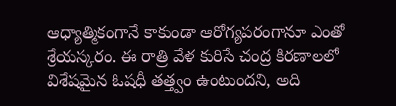ఆధ్యాత్మికంగానే కాకుండా ఆరోగ్యపరంగానూ ఎంతో శ్రేయస్కరం. ఈ రాత్రి వేళ కురిసే చంద్ర కిరణాలలో విశేషమైన ఓషధీ తత్త్వం ఉంటుందని, అది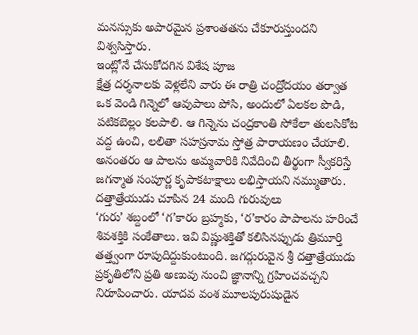మనస్సుకు అపారమైన ప్రశాంతతను చేకూరుస్తుందని విశ్వసిస్తారు.
ఇంట్లోనే చేసుకోదగిన విశేష పూజ
క్షేత్ర దర్శనాలకు వెళ్లలేని వారు ఈ రాత్రి చంద్రోదయం తర్వాత ఒక వెండి గిన్నెలో ఆవుపాలు పోసి, అందులో ఏలకల పొడి, పటికబెల్లం కలపాలి. ఆ గిన్నెను చంద్రకాంతి సోకేలా తులసికోట వద్ద ఉంచి, లలితా సహస్రనామ స్తోత్ర పారాయణం చేయాలి. అనంతరం ఆ పాలను అమ్మవారికి నివేదించి తీర్థంగా స్వీకరిస్తే జగన్మాత సంపూర్ణ కృపాకటాక్షాలు లభిస్తాయని నమ్ముతారు.
దత్తాత్రేయుడు చూపిన 24 మంది గురువులు
‘గురు’ శబ్దంలో ‘గ’కారం బ్రహ్మకు, ‘ర’కారం పాపాలను హరించే శివశక్తికి సంకేతాలు. ఇవి విష్ణుశక్తితో కలిసినప్పుడు త్రిమూర్తి తత్త్వంగా రూపుదిద్దుకుంటుంది. జగద్గురువైన శ్రీ దత్తాత్రేయుడు ప్రకృతిలోని ప్రతి అణువు నుంచి జ్ఞానాన్ని గ్రహించవచ్చని నిరూపించారు. యాదవ వంశ మూలపురుషుడైన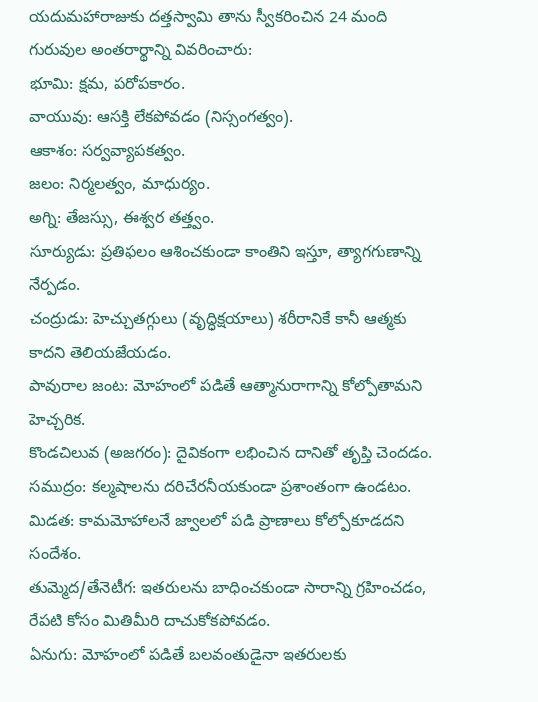యదుమహారాజుకు దత్తస్వామి తాను స్వీకరించిన 24 మంది గురువుల అంతరార్థాన్ని వివరించారు:
భూమి: క్షమ, పరోపకారం.
వాయువు: ఆసక్తి లేకపోవడం (నిస్సంగత్వం).
ఆకాశం: సర్వవ్యాపకత్వం.
జలం: నిర్మలత్వం, మాధుర్యం.
అగ్ని: తేజస్సు, ఈశ్వర తత్త్వం.
సూర్యుడు: ప్రతిఫలం ఆశించకుండా కాంతిని ఇస్తూ, త్యాగగుణాన్ని నేర్పడం.
చంద్రుడు: హెచ్చుతగ్గులు (వృద్ధిక్షయాలు) శరీరానికే కానీ ఆత్మకు కాదని తెలియజేయడం.
పావురాల జంట: మోహంలో పడితే ఆత్మానురాగాన్ని కోల్పోతామని హెచ్చరిక.
కొండచిలువ (అజగరం): దైవికంగా లభించిన దానితో తృప్తి చెందడం.
సముద్రం: కల్మషాలను దరిచేరనీయకుండా ప్రశాంతంగా ఉండటం.
మిడత: కామమోహాలనే జ్వాలలో పడి ప్రాణాలు కోల్పోకూడదని సందేశం.
తుమ్మెద/తేనెటీగ: ఇతరులను బాధించకుండా సారాన్ని గ్రహించడం, రేపటి కోసం మితిమీరి దాచుకోకపోవడం.
ఏనుగు: మోహంలో పడితే బలవంతుడైనా ఇతరులకు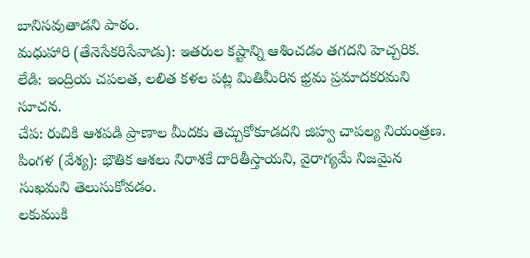బానిసవుతాడని పాఠం.
మధుహారి (తేనెసేకరిసేవాడు): ఇతరుల కష్టాన్ని ఆశించడం తగదని హెచ్చరిక.
లేడి: ఇంద్రియ చపలత, లలిత కళల పట్ల మితిమీరిన భ్రమ ప్రమాదకరమని సూచన.
చేప: రుచికి ఆశపడి ప్రాణాల మీదకు తెచ్చుకోకూడదని జిహ్వ చాపల్య నియంత్రణ.
పింగళ (వేశ్య): భౌతిక ఆశలు నిరాశకే దారితీస్తాయని, వైరాగ్యమే నిజమైన సుఖమని తెలుసుకోవడం.
లకుముకి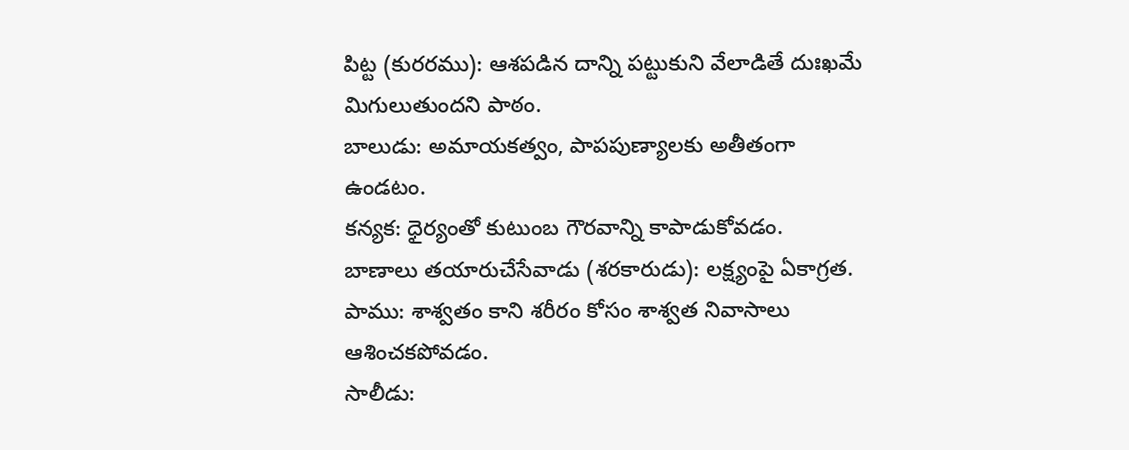పిట్ట (కురరము): ఆశపడిన దాన్ని పట్టుకుని వేలాడితే దుఃఖమే మిగులుతుందని పాఠం.
బాలుడు: అమాయకత్వం, పాపపుణ్యాలకు అతీతంగా ఉండటం.
కన్యక: ధైర్యంతో కుటుంబ గౌరవాన్ని కాపాడుకోవడం.
బాణాలు తయారుచేసేవాడు (శరకారుడు): లక్ష్యంపై ఏకాగ్రత.
పాము: శాశ్వతం కాని శరీరం కోసం శాశ్వత నివాసాలు ఆశించకపోవడం.
సాలీడు: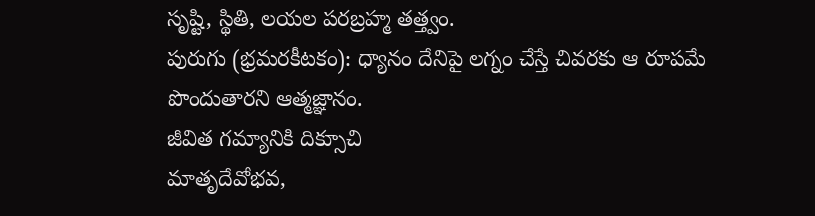సృష్టి, స్థితి, లయల పరబ్రహ్మ తత్త్వం.
పురుగు (భ్రమరకీటకం): ధ్యానం దేనిపై లగ్నం చేస్తే చివరకు ఆ రూపమే పొందుతారని ఆత్మజ్ఞానం.
జీవిత గమ్యానికి దిక్సూచి
మాతృదేవోభవ,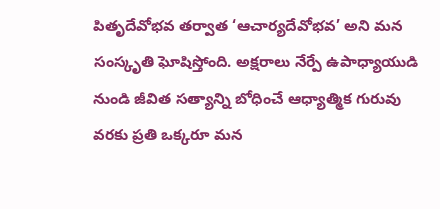పితృదేవోభవ తర్వాత ‘ఆచార్యదేవోభవ’ అని మన సంస్కృతి ఘోషిస్తోంది. అక్షరాలు నేర్పే ఉపాధ్యాయుడి నుండి జీవిత సత్యాన్ని బోధించే ఆధ్యాత్మిక గురువు వరకు ప్రతి ఒక్కరూ మన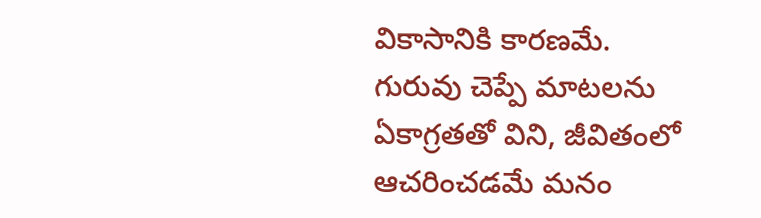వికాసానికి కారణమే. గురువు చెప్పే మాటలను ఏకాగ్రతతో విని, జీవితంలో ఆచరించడమే మనం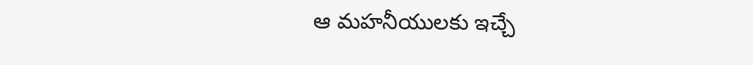ఆ మహనీయులకు ఇచ్చే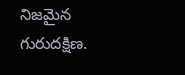నిజమైన గురుదక్షిణ.